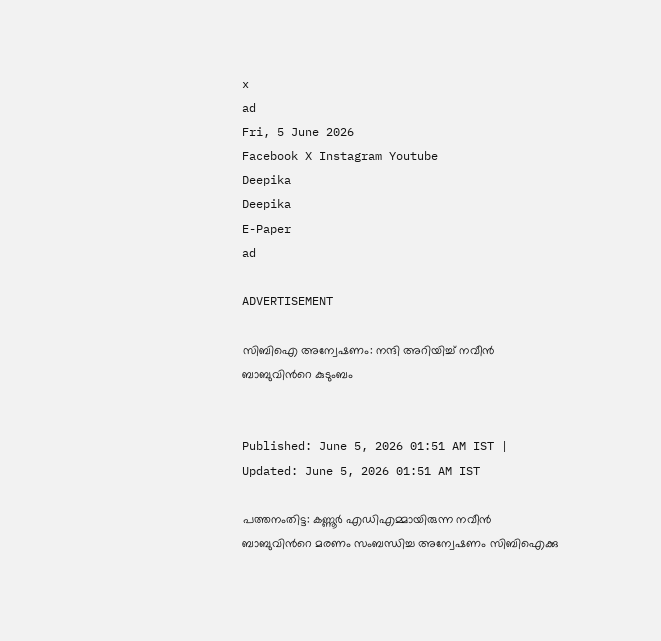x
ad
Fri, 5 June 2026
Facebook X Instagram Youtube
Deepika
Deepika
E-Paper
ad

ADVERTISEMENT

സിബിഐ അന്വേഷണം: നന്ദി അറിയിച്ച് നവീൻ ബാബുവിന്‍റെ കുടുംബം


Published: June 5, 2026 01:51 AM IST | Updated: June 5, 2026 01:51 AM IST

പത്തനംതിട്ട: കണ്ണൂര്‍ എഡിഎമ്മായിരുന്ന നവീന്‍ ബാബുവിന്‍റെ മരണം സംബന്ധിച്ച അന്വേഷണം സിബിഐക്കു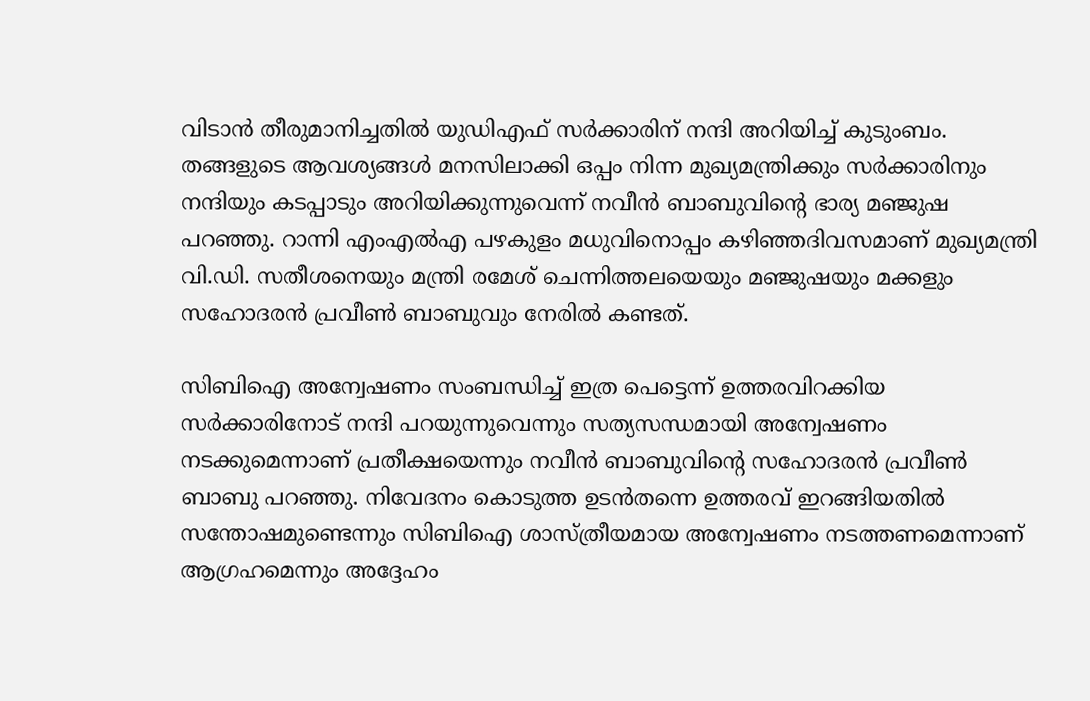വിടാന്‍ തീരുമാനിച്ചതില്‍ യുഡിഎഫ് സർക്കാരിന് നന്ദി അറിയിച്ച് കുടുംബം.
തങ്ങളുടെ ആവശ്യങ്ങള്‍ മനസിലാക്കി ഒപ്പം നിന്ന മുഖ്യമന്ത്രിക്കും സർക്കാരിനും നന്ദിയും കടപ്പാടും അറിയിക്കുന്നുവെന്ന് നവീന്‍ ബാബുവിന്‍റെ ഭാര്യ മഞ്ജുഷ പറഞ്ഞു. റാന്നി എംഎൽഎ പഴകുളം മധുവിനൊപ്പം കഴിഞ്ഞദിവസമാണ് മുഖ്യമന്ത്രി വി.ഡി. സതീശനെയും മന്ത്രി രമേശ് ചെന്നിത്തലയെയും മഞ്ജുഷയും മക്കളും സഹോദരൻ പ്രവീൺ ബാബുവും നേരിൽ കണ്ടത്.

സിബിഐ അന്വേഷണം സംബന്ധിച്ച് ഇത്ര പെട്ടെന്ന് ഉത്തരവിറക്കിയ സര്‍ക്കാരിനോട് നന്ദി പറയുന്നുവെന്നും സത്യസന്ധമായി അന്വേഷണം നടക്കുമെന്നാണ് പ്രതീക്ഷയെന്നും നവീന്‍ ബാബുവിന്‍റെ സഹോദരന്‍ പ്രവീണ്‍ ബാബു പറഞ്ഞു. നിവേദനം കൊടുത്ത ഉടന്‍തന്നെ ഉത്തരവ് ഇറങ്ങിയതില്‍ സന്തോഷമുണ്ടെന്നും സിബിഐ ശാസ്ത്രീയമായ അന്വേഷണം നടത്തണമെന്നാണ് ആഗ്രഹമെന്നും അദ്ദേഹം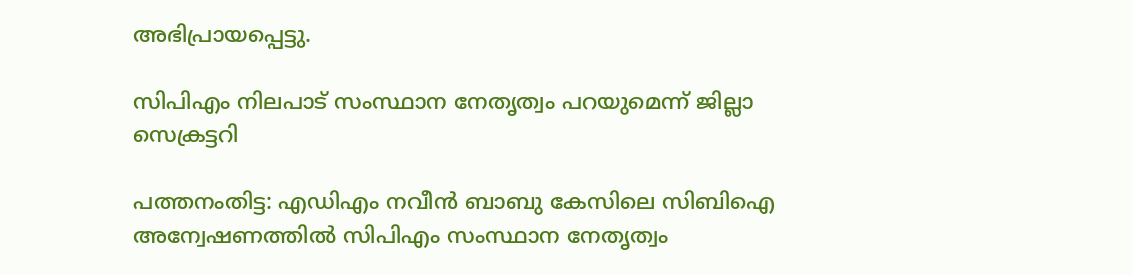അഭിപ്രായപ്പെട്ടു.

സിപിഎം നിലപാട് സംസ്ഥാന നേതൃത്വം പറയുമെന്ന് ജില്ലാ സെക്രട്ടറി

പത്തനംതിട്ട: എഡിഎം നവീൻ ബാബു കേസിലെ സിബിഐ അന്വേഷണത്തിൽ സിപിഎം സംസ്ഥാന നേതൃത്വം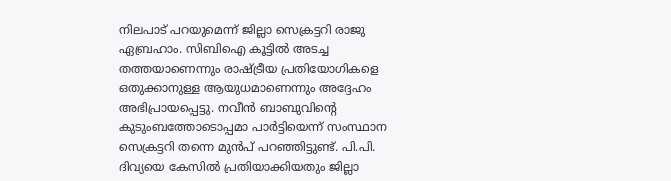നിലപാട് പറയുമെന്ന് ജില്ലാ സെക്രട്ടറി രാജു ഏബ്രഹാം. സിബിഐ കൂട്ടിൽ അടച്ച തത്തയാണെന്നും രാഷ്ട്രീയ പ്രതിയോഗികളെ ഒതുക്കാനുള്ള ആ‍യുധമാണെന്നും അദ്ദേഹം അഭിപ്രായപ്പെട്ടു. നവീൻ ബാബുവിന്‍റെ കുടുംബത്തോടൊപ്പമാ പാർട്ടിയെന്ന് സംസ്ഥാന സെക്രട്ടറി തന്നെ മുൻപ് പറഞ്ഞിട്ടുണ്ട്. പി.പി. ദിവ്യയെ കേസിൽ പ്രതിയാക്കിയതും ജില്ലാ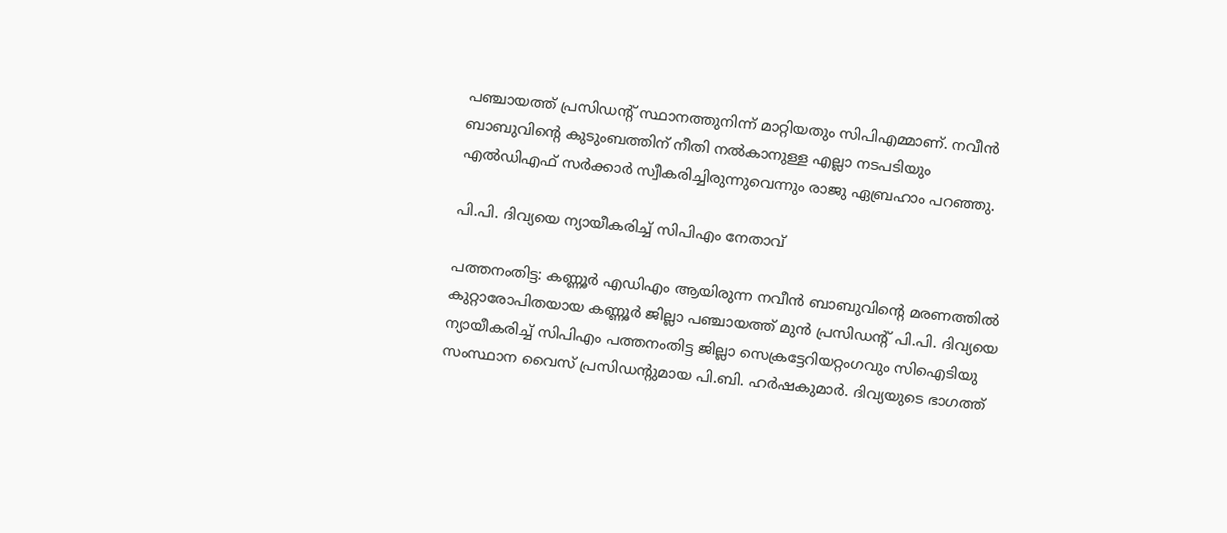പഞ്ചായത്ത് പ്രസിഡന്‍റ് സ്ഥാനത്തുനിന്ന് മാറ്റിയതും സിപിഎമ്മാണ്. നവീൻ ബാബുവിന്‍റെ കുടുംബത്തിന് നീതി നൽകാനുള്ള എല്ലാ നടപടിയും എൽഡിഎഫ് സർക്കാർ സ്വീകരിച്ചിരുന്നുവെന്നും രാജു ഏബ്രഹാം പറഞ്ഞു.

പി.പി. ദിവ്യയെ ന്യായീകരിച്ച് സിപിഎം നേതാവ്

പത്തനംതിട്ട: കണ്ണൂർ എഡിഎം ആയിരുന്ന നവീൻ ബാബുവിന്‍റെ മരണത്തിൽ കുറ്റാരോപിതയായ കണ്ണൂർ ജില്ലാ പഞ്ചായത്ത് മുൻ പ്രസിഡന്‍റ് പി.പി. ദിവ്യയെ ന്യായീകരിച്ച് സിപിഎം പത്തനംതിട്ട ജില്ലാ സെക്രട്ടേറിയറ്റംഗവും സിഐടിയു സംസ്ഥാന വൈസ് പ്രസിഡന്‍റുമായ പി.ബി. ഹർഷകുമാർ. ദിവ്യയുടെ ഭാഗത്ത്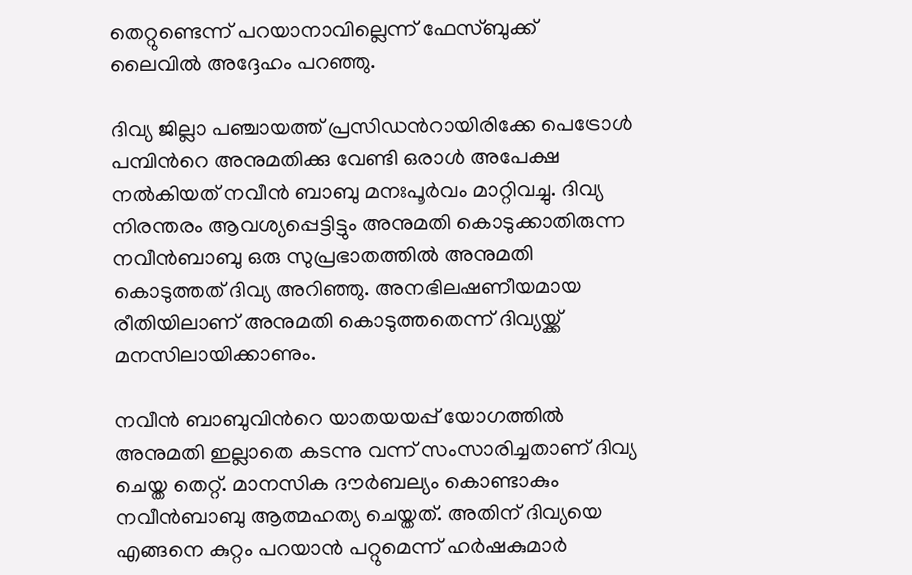തെറ്റുണ്ടെന്ന് പറയാനാവില്ലെന്ന് ഫേസ്ബുക്ക് ലൈവിൽ അദ്ദേഹം പറഞ്ഞു.

ദിവ്യ ജില്ലാ പഞ്ചായത്ത് പ്രസിഡന്‍റായിരിക്കേ പെട്രോൾ പമ്പിന്‍റെ അനുമതിക്കു വേണ്ടി ഒരാൾ അപേക്ഷ നൽകിയത് നവീൻ ബാബു മനഃപൂർവം മാറ്റിവച്ചു. ദിവ്യ നിരന്തരം ആവശ്യപ്പെട്ടിട്ടും അനുമതി കൊടുക്കാതിരുന്ന നവീൻബാബു ഒരു സുപ്രഭാതത്തിൽ അനുമതി കൊടുത്തത് ദിവ്യ അറിഞ്ഞു. അനഭിലഷണീയമായ രീതിയിലാണ് അനുമതി കൊടുത്തതെന്ന് ദിവ്യയ്ക്ക് മനസിലായിക്കാണും.

നവീൻ ബാബുവിന്‍റെ യാതയയപ്പ് യോഗത്തിൽ അനുമതി ഇല്ലാതെ കടന്നു വന്ന് സംസാരിച്ചതാണ് ദിവ്യ ചെയ്ത തെറ്റ്. മാനസിക ദൗർബല്യം കൊണ്ടാകും നവീൻബാബു ആത്മഹത്യ ചെയ്തത്. അതിന് ദിവ്യയെ എങ്ങനെ കുറ്റം പറയാൻ പറ്റുമെന്ന് ഹർഷകുമാർ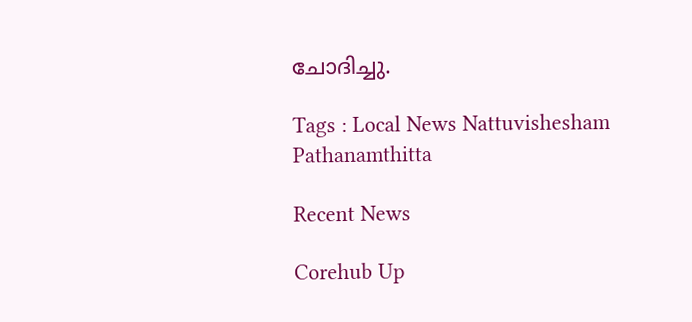ചോദിച്ചു.

Tags : Local News Nattuvishesham Pathanamthitta

Recent News

Corehub Up